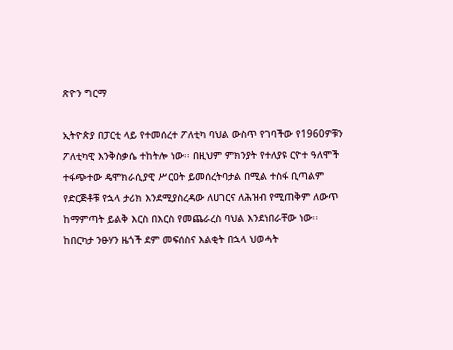ጽዮን ግርማ

ኢትዮጵያ በፓርቲ ላይ የተመሰረተ ፖለቲካ ባህል ውስጥ የገባችው የ1960ዎቹን ፖለቲካዊ እንቅስቃሴ ተከትሎ ነው፡፡ በዚህም ምክንያት የተለያዩ ርዮተ ዓለሞች ተፋጭተው ዴሞክራሲያዊ ሥርዐት ይመሰረትባታል በሚል ተስፋ ቢጣልም የድርጅቶቹ የኋላ ታሪክ እንደሚያስረዳው ለሀገርና ለሕዝብ የሚጠቅም ለውጥ ከማምጣት ይልቅ እርስ በእርስ የመጨራረስ ባህል እንደነበራቸው ነው፡፡ ከበርካታ ንፁሃን ዜጎች ደም መፍሰስና እልቂት በኋላ ህወሓት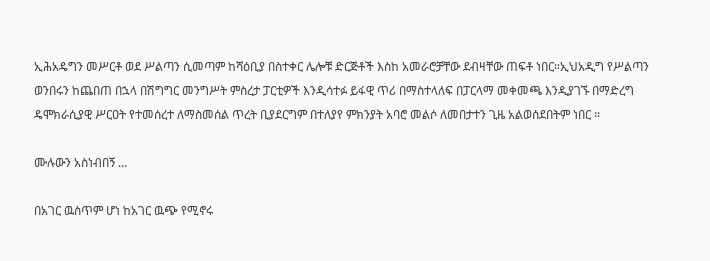ኢሕአዴግን መሥርቶ ወደ ሥልጣን ሲመጣም ከሻዕቢያ በስተቀር ሌሎቹ ድርጅቶች እስከ አመራሮቻቸው ደብዛቸው ጠፍቶ ነበር።ኢህአዲግ የሥልጣን ወንበሩን ከጨበጠ በኋላ በሽግግር መንግሥት ምስረታ ፓርቲዎች እንዲሳተፉ ይፋዊ ጥሪ በማስተላለፍ በፓርላማ መቀመጫ እንዲያገኙ በማድረግ ዴሞክራሲያዊ ሥርዐት የተመሰረተ ለማስመሰል ጥረት ቢያደርግም በተለያየ ምክንያት አባሮ መልሶ ለመበታተን ጊዜ አልወሰደበትም ነበር ፡፡

ሙሉውን አስነብበኝ …

በአገር ዉስጥም ሆነ ከአገር ዉጭ የሚኖሩ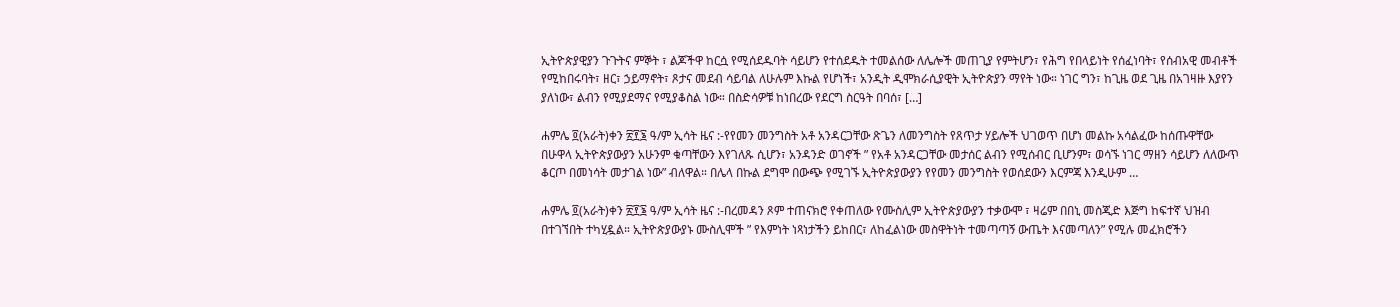ኢትዮጵያዊያን ጉጉትና ምኞት ፣ ልጆችዋ ከርሷ የሚሰደዱባት ሳይሆን የተሰደዱት ተመልሰው ለሌሎች መጠጊያ የምትሆን፣ የሕግ የበላይነት የሰፈነባት፣ የሰብአዊ መብቶች የሚከበሩባት፣ ዘር፣ ኃይማኖት፣ ጾታና መደብ ሳይባል ለሁሉም እኩል የሆነች፣ አንዲት ዲሞክራሲያዊት ኢትዮጵያን ማየት ነው። ነገር ግን፣ ከጊዜ ወደ ጊዜ በአገዛዙ እያየን ያለነው፣ ልብን የሚያደማና የሚያቆስል ነው። በስድሳዎቹ ከነበረው የደርግ ስርዓት በባሰ፣ […]

ሐምሌ ፬(አራት)ቀን ፳፻፮ ዓ/ም ኢሳት ዜና :-የየመን መንግስት አቶ አንዳርጋቸው ጽጌን ለመንግስት የጸጥታ ሃይሎች ህገወጥ በሆነ መልኩ አሳልፈው ከሰጡዋቸው በሁዋላ ኢትዮጵያውያን አሁንም ቁጣቸውን እየገለጹ ሲሆን፣ አንዳንድ ወገኖች ” የአቶ አንዳርጋቸው መታሰር ልብን የሚሰብር ቢሆንም፣ ወሳኙ ነገር ማዘን ሳይሆን ለለውጥ ቆርጦ በመነሳት መታገል ነው” ብለዋል። በሌላ በኩል ደግሞ በውጭ የሚገኙ ኢትዮጵያውያን የየመን መንግስት የወሰደውን እርምጃ እንዲሁም …

ሐምሌ ፬(አራት)ቀን ፳፻፮ ዓ/ም ኢሳት ዜና :-በረመዳን ጾም ተጠናክሮ የቀጠለው የሙስሊም ኢትዮጵያውያን ተቃውሞ ፣ ዛሬም በበኒ መስጂድ እጅግ ከፍተኛ ህዝብ በተገኘበት ተካሂዷል። ኢትዮጵያውያኑ ሙስሊሞች ” የእምነት ነጻነታችን ይከበር፣ ለከፈልነው መስዋትነት ተመጣጣኝ ውጤት እናመጣለን” የሚሉ መፈክሮችን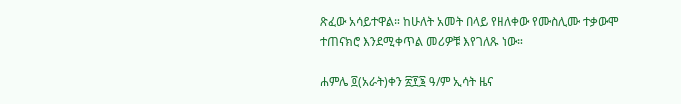ጽፈው አሳይተዋል። ከሁለት አመት በላይ የዘለቀው የሙስሊሙ ተቃውሞ ተጠናክሮ እንደሚቀጥል መሪዎቹ እየገለጹ ነው።

ሐምሌ ፬(አራት)ቀን ፳፻፮ ዓ/ም ኢሳት ዜና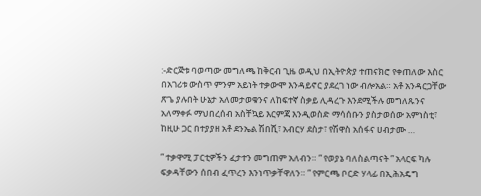:-ድርጅቱ ባወጣው መግለጫ ከቅርብ ጊዜ ወዲህ በኢትዮጵያ ተጠናክሮ የቀጠለው እስር በአገሪቱ ውስጥ ምንም አይነት ተቃውሞ እንዳይኖር ያደረገ ነው ብሎአል። አቶ አንዳርጋቸው ጽጌ ያሉበት ሁኔታ አለመታወቁንና ለከፍተኛ ስቃይ ሊዳረጉ እንደሚችሉ መግለጹንና አለማቀፉ ማህበረሰብ አስቸኳይ እርምጃ እንዲወስድ ማሳሰቡን ያስታወሰው አምነስቲ፣ ከዚሁ ጋር በተያያዘ አቶ ደንኤል ሽበሺ፣ አብርሃ ደስታ፣ የሽዋስ አሰፋና ሀብታሙ …

” ተቃዋሚ ፓርቲዎችን ፈታተን መግጠም አለብን። ” የወያኔ ባለስልጣናት ” አላርፍ ካሉ ፍቃዳቸውን ሰበብ ፈጥረን እንነጥቃቸዋለን። ” የምርጫ ቦርድ ሃላፊ በኢሕአዴግ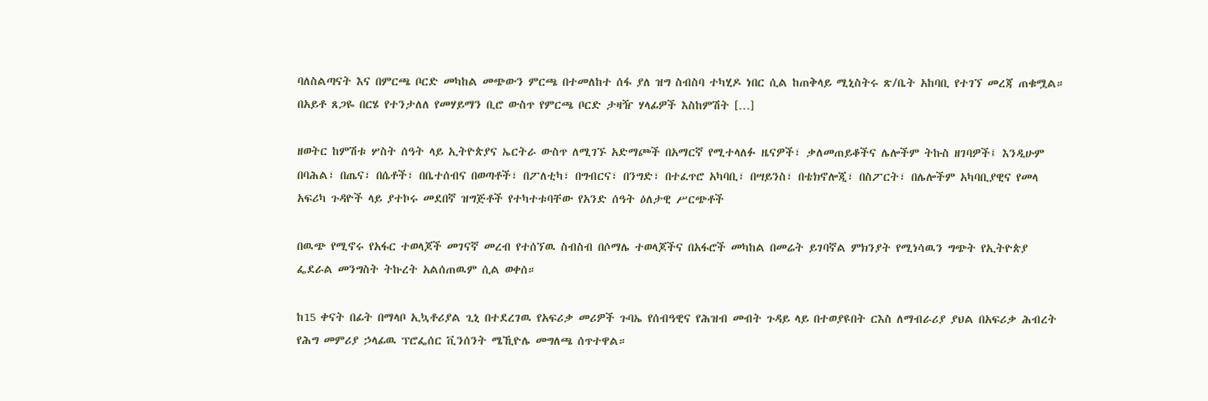ባለስልጣናት እና በምርጫ ቦርድ መካከል መጭውን ምርጫ በተመለከተ ሰፋ ያለ ዝግ ስብስባ ተካሂዶ ነበር ሲል ከጠቅላይ ሚኒስትሩ ጽ/ቤት አከባቢ የተገኘ መረጃ ጠቁሟል። በአይቶ ጸጋዬ በርሄ የተንታለለ የመሃይማን ቢሮ ውስጥ የምርጫ ቦርድ ታዛዥ ሃላፊዎች እስከምሽት […]

ዘወትር ከምሽቱ ሦስት ሰዓት ላይ ኢትዮጵያና ኤርትራ ውስጥ ለሚገኙ አድማጮች በአማርኛ የሚተላለፉ ዜናዎች፣ ቃለመጠይቆችና ሌሎችም ትኩስ ዘገባዎች፤ እንዲሁም በባሕል፣ በጤና፣ በሴቶች፣ በቤተሰብና በወጣቶች፣ በፖለቲካ፣ በግብርና፣ በንግድ፣ በተፈጥሮ አካባቢ፣ በሣይንስ፣ በቴክኖሎጂ፣ በስፖርት፣ በሌሎችም አካባቢያዊና የመላ አፍሪካ ጉዳዮች ላይ ያተኮሩ መደበኛ ዝግጅቶች የተካተቱባቸው የአንድ ሰዓት ዕለታዊ ሥርጭቶች

በዉጭ የሚኖሩ የአፋር ተወላጆች መገናኛ መረብ የተሰኘዉ ስብስብ በሶማሌ ተወላጆችና በአፋሮች መካከል በመሬት ይገባኛል ምክንያት የሚነሳዉን ግጭት የኢትዮጵያ ፌደራል መንግስት ትኩረት አልሰጠዉም ሲል ወቀሰ።

ከ15 ቀናት በፊት በማላቦ ኢኳቶሪያል ጊኒ በተደረገዉ የአፍሪቃ መሪዎች ጉባኤ የሰብዓዊና የሕዝብ መብት ጉዳይ ላይ በተወያዩበት ርእስ ለማብራሪያ ያህል በአፍሪቃ ሕብረት የሕግ መምሪያ ኃላፊዉ ፕሮፌሰር ቪንሰንት ሜኺዮሌ መግለጫ ሰጥተዋል።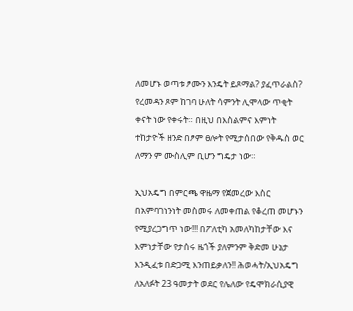ለመሆኑ ወጣቱ ፆሙን እንዴት ይጾማል? ያፈጥራልስ? የረመዳን ጾም ከገባ ሁለት ሳምንት ሊሞላው ጥቂት ቀናት ነው የቀሩት። በዚህ በእስልምና እምነት ተከታዮች ዘንድ በፆም ፀሎት የሚታሰበው የቅዱስ ወር ለማን ም ሙስሊም ቢሆን ግዴታ ነው።

ኢህአዴግ በምርጫ ዋዜማ የጀመረው እስር በአምባገነንነት መስመሩ ለመቀጠል የቆረጠ መሆኑን የሚያረጋግጥ ነው!!! በፖለቲካ አመለካከታቸው እና እምነታቸው የታሰሩ ዜጎች ያለምንም ቅድመ ሁኔታ እንዲፈቱ በድጋሚ እንጠይቃለን!! ሕወሓት/ኢህአዴግ ለአለፉት 23 ዓመታት ወደር የሌለው የዴሞክራሲያዊ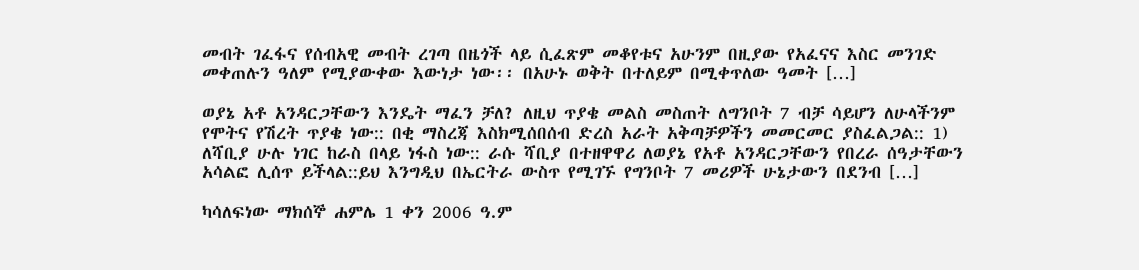መብት ገፈፋና የሰብአዊ መብት ረገጣ በዜጎች ላይ ሲፈጽም መቆየቱና አሁንም በዚያው የአፈናና እስር መንገድ መቀጠሉን ዓለም የሚያውቀው እውነታ ነው፡፡ በአሁኑ ወቅት በተለይም በሚቀጥለው ዓመት […]

ወያኔ አቶ አንዳርጋቸውን እንዴት ማፈን ቻለ? ለዚህ ጥያቄ መልስ መስጠት ለግንቦት 7 ብቻ ሳይሆን ለሁላችንም የሞትና የሽረት ጥያቄ ነው:: በቂ ማስረጃ እስክሚሰበሰብ ድረስ አራት አቅጣቻዎችን መመርመር ያስፈልጋል:: 1) ለሻቢያ ሁሉ ነገር ከራስ በላይ ነፋስ ነው:: ራሱ ሻቢያ በተዘዋዋሪ ለወያኔ የአቶ አንዳርጋቸውን የበረራ ሰዓታቸውን አሳልፎ ሊሰጥ ይችላል::ይህ እንግዲህ በኤርትራ ውስጥ የሚገኙ የግንቦት 7 መሪዎች ሁኔታውን በደንብ […]

ካሳለፍነው ማክሰኞ ሐምሌ 1 ቀን 2006 ዓ.ም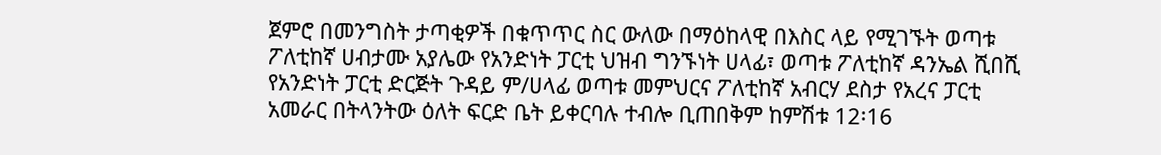ጀምሮ በመንግስት ታጣቂዎች በቁጥጥር ስር ውለው በማዕከላዊ በእስር ላይ የሚገኙት ወጣቱ ፖለቲከኛ ሀብታሙ አያሌው የአንድነት ፓርቲ ህዝብ ግንኙነት ሀላፊ፣ ወጣቱ ፖለቲከኛ ዳንኤል ሺበሺ የአንድነት ፓርቲ ድርጅት ጉዳይ ም/ሀላፊ ወጣቱ መምህርና ፖለቲከኛ አብርሃ ደስታ የአረና ፓርቲ አመራር በትላንትው ዕለት ፍርድ ቤት ይቀርባሉ ተብሎ ቢጠበቅም ከምሽቱ 12፡16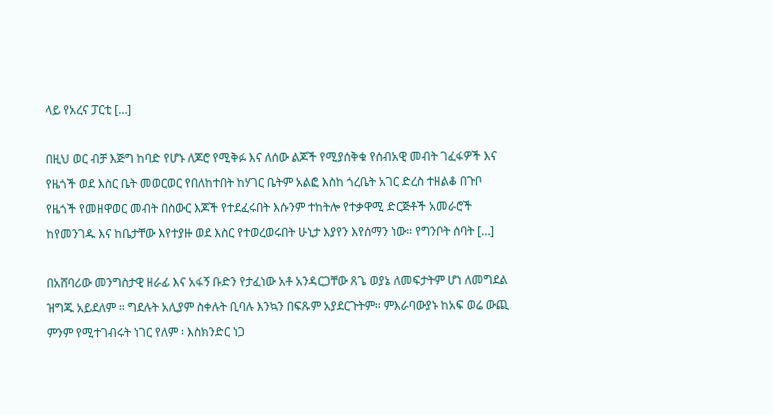ላይ የአረና ፓርቲ […]

በዚህ ወር ብቻ እጅግ ከባድ የሆኑ ለጆሮ የሚቅፉ እና ለሰው ልጆች የሚያሰቅቁ የሰብአዊ መብት ገፈፋዎች እና የዜጎች ወደ እስር ቤት መወርወር የበለከተበት ከሃገር ቤትም አልፎ እስከ ጎረቤት አገር ድረስ ተዘልቆ በጉቦ የዜጎች የመዘዋወር መብት በስውር እጆች የተደፈሩበት እሱንም ተከትሎ የተቃዋሚ ድርጅቶች አመራሮች ከየመንገዱ እና ከቤታቸው እየተያዙ ወደ እስር የተወረወሩበት ሁኒታ እያየን እየሰማን ነው። የግንቦት ሰባት […]

በአሸባሪው መንግስታዊ ዘራፊ እና አፋኝ ቡድን የታፈነው አቶ አንዳርጋቸው ጸጌ ወያኔ ለመፍታትም ሆነ ለመግደል ዝግጁ አይደለም ። ግደሉት አሊያም ስቀሉት ቢባሉ እንኳን በፍጹም አያደርጉትም። ምእራባውያኑ ከአፍ ወሬ ውጪ ምንም የሚተገብሩት ነገር የለም ፡ እስክንድር ነጋ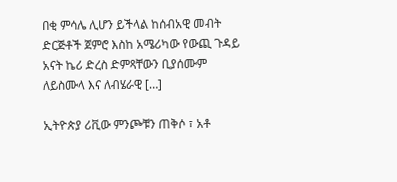በቂ ምሳሌ ሊሆን ይችላል ከሰብአዊ መብት ድርጅቶች ጀምሮ እስከ አሜሪካው የውጪ ጉዳይ አናት ኬሪ ድረስ ድምጻቸውን ቢያሰሙም ለይስሙላ እና ለብሄራዊ […]

ኢትዮጵያ ሪቪው ምንጮቹን ጠቅሶ ፣ አቶ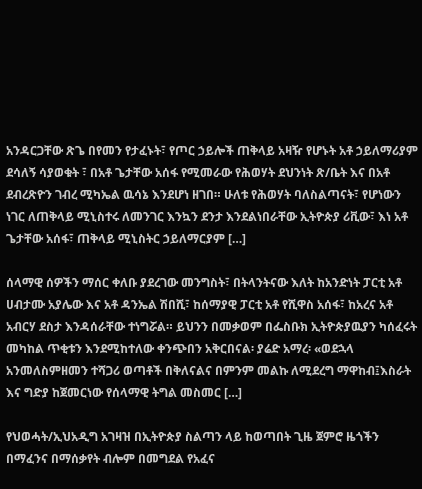አንዳርጋቸው ጽጌ በየመን የታፈኑት፣ የጦር ኃይሎች ጠቅላይ አዛዥ የሆኑት አቶ ኃይለማሪያም ደሳለኝ ሳያወቁት ፣ በአቶ ጌታቸው አሰፋ የሚመራው የሕወሃት ደህንነት ጽ/ቤት እና በአቶ ደብረጽዮን ገብረ ሚካኤል ዉሳኔ እንደሆነ ዘገበ። ሁለቱ የሕወሃት ባለስልጣናት፣ የሆነውን ነገር ለጠቅላይ ሚኒስተሩ ለመንገር እንኳን ደንታ እንደልነበራቸው ኢትዮጵያ ሪቪው፣ እነ አቶ ጌታቸው አሰፋ፣ ጠቅላይ ሚኒስትር ኃይለማርያም […]

ሰላማዊ ሰዎችን ማሰር ቀለቡ ያደረገው መንግስት፣ በትላንትናው እለት ከአንድነት ፓርቲ አቶ ሀብታሙ አያሌው እና አቶ ዳንኤል ሽበሺ፣ ከሰማያዊ ፓርቲ አቶ የሺዋስ አሰፋ፣ ከአረና አቶ አብርሃ ደስታ እንዳሰራቸው ተነግሯል። ይህንን በመቃወም በፌስቡክ ኢትዮጵያዉያን ካሰፈሩት መካከል ጥቂቱን እንደሚከተለው ቀንጭበን አቅርበናል፡ ያሬድ አማረ፡ «ወደኋላ አንመለስምዘመን ተሻጋሪ ወጣቶች በቅለናልና በምንም መልኩ ለሚደረግ ማዋከብ፤እስራት እና ግድያ ከጀመርነው የሰላማዊ ትግል መስመር […]

የህወሓት/ኢህአዲግ አገዛዝ በኢትዮጵያ ስልጣን ላይ ከወጣበት ጊዜ ጀምሮ ዜጎችን በማፈንና በማሰቃየት ብሎም በመግደል የአፈና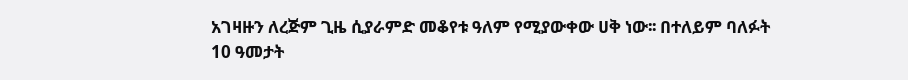አገዛዙን ለረጅም ጊዜ ሲያራምድ መቆየቱ ዓለም የሚያውቀው ሀቅ ነው፡፡ በተለይም ባለፉት 10 ዓመታት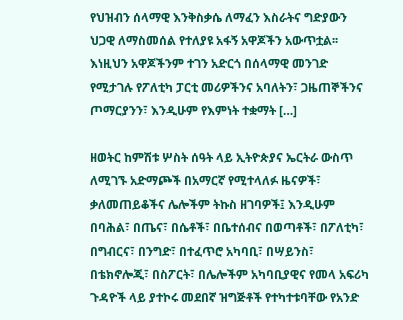የህዝብን ሰላማዊ እንቅስቃሴ ለማፈን እስራትና ግድያውን ህጋዊ ለማስመሰል የተለያዩ አፋኝ አዋጆችን አውጥቷል፡፡ እነዚህን አዋጆችንም ተገን አድርጎ በሰላማዊ መንገድ የሚታገሉ የፖለቲካ ፓርቲ መሪዎችንና አባለትን፣ ጋዜጠኞችንና ጦማርያንን፣ እንዲሁም የእምነት ተቋማት […]

ዘወትር ከምሽቱ ሦስት ሰዓት ላይ ኢትዮጵያና ኤርትራ ውስጥ ለሚገኙ አድማጮች በአማርኛ የሚተላለፉ ዜናዎች፣ ቃለመጠይቆችና ሌሎችም ትኩስ ዘገባዎች፤ እንዲሁም በባሕል፣ በጤና፣ በሴቶች፣ በቤተሰብና በወጣቶች፣ በፖለቲካ፣ በግብርና፣ በንግድ፣ በተፈጥሮ አካባቢ፣ በሣይንስ፣ በቴክኖሎጂ፣ በስፖርት፣ በሌሎችም አካባቢያዊና የመላ አፍሪካ ጉዳዮች ላይ ያተኮሩ መደበኛ ዝግጅቶች የተካተቱባቸው የአንድ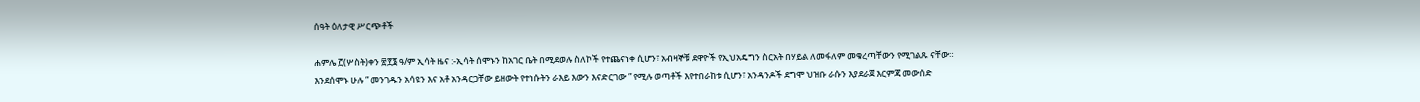ሰዓት ዕለታዊ ሥርጭቶች

ሐምሌ ፫(ሦስት)ቀን ፳፻፮ ዓ/ም ኢሳት ዜና :-ኢሳት ሰሞኑን ከአገር ቤት በሚደወሉ ስለኮች የተጨናነቀ ሲሆን፣ አብዛኞቹ ደዋዮች የኢህአዴግን ስርአት በሃይል ለመፋለም መቁረጣቸውን የሚገልጹ ናቸው። እንደሰሞኑ ሁሉ ” መንገዱን አሳዩን እና አቶ አንዳርጋቸው ይዘውት የተነሱትን ራእይ እውን እናድርገው ” የሚሉ ወጣቶች እየተበራከቱ ሲሆን፣ አንዳንዶች ደግሞ ህዝቡ ራሱን እያደራጀ እርምጃ መውሰድ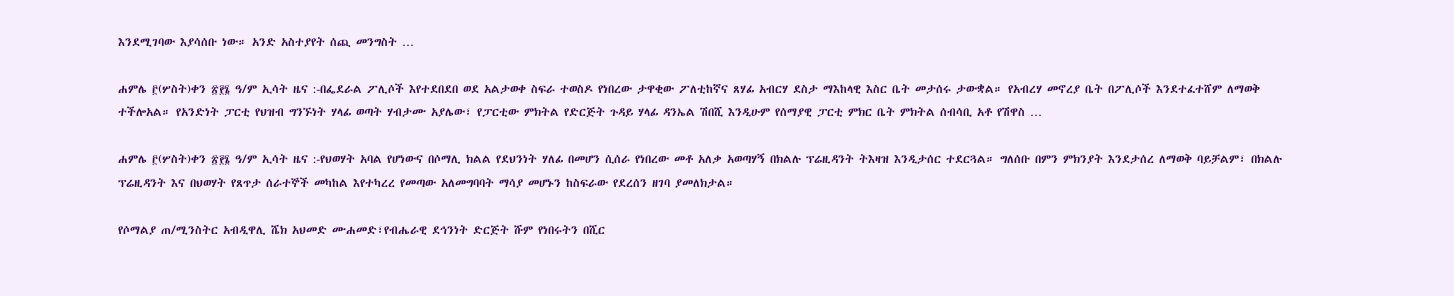እንደሚገባው እያሳሰቡ ነው። አንድ አስተያየት ሰጪ መንግስት …

ሐምሌ ፫(ሦስት)ቀን ፳፻፮ ዓ/ም ኢሳት ዜና :-በፌደራል ፖሊሶች እየተደበደበ ወደ አልታወቀ ስፍራ ተወስዶ የነበረው ታዋቂው ፖለቲከኛና ጸሃፊ አብርሃ ደስታ ማእከላዊ እስር ቤት መታሰሩ ታውቋል። የአብረሃ መኖረያ ቤት በፖሊሶች እንደተፈተሸም ለማወቅ ተችሎአል። የአንድነት ፓርቲ የህዝብ ግንኙነት ሃላፊ ወጣት ሃብታሙ አያሌው፣ የፓርቲው ምክትል የድርጅት ጉዳይ ሃላፊ ዳንኤል ሽበሺ እንዲሁም የሰማያዊ ፓርቲ ምክር ቤት ምክትል ሰብሳቢ አቶ የሽዋስ …

ሐምሌ ፫(ሦስት)ቀን ፳፻፮ ዓ/ም ኢሳት ዜና :-የህወሃት አባል የሆነውና በሶማሊ ክልል የደህንነት ሃለፊ በመሆን ሲሰራ የነበረው መቶ አለቃ አወጣሃኝ በክልሉ ፕሬዚዳንት ትእዛዝ እንዲታሰር ተደርጓል። ግለሰቡ በምን ምክንያት እንደታሰረ ለማወቅ ባይቻልም፣ በክልሉ ፕሬዚዳንት እና በህወሃት የጸጥታ ሰራተኞች መካከል እየተካረረ የመጣው አለመግባባት ማሳያ መሆኑን ከስፍራው የደረሰን ዘገባ ያመለክታል።

የሶማልያ ጠ/ሚንስትር አብዲዋሊ ሼክ አህመድ ሙሐመድ፣የብሔራዊ ደኅንነት ድርጅት ሹም የነበሩትን በሺር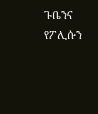ጉቤንና የፖሊሱን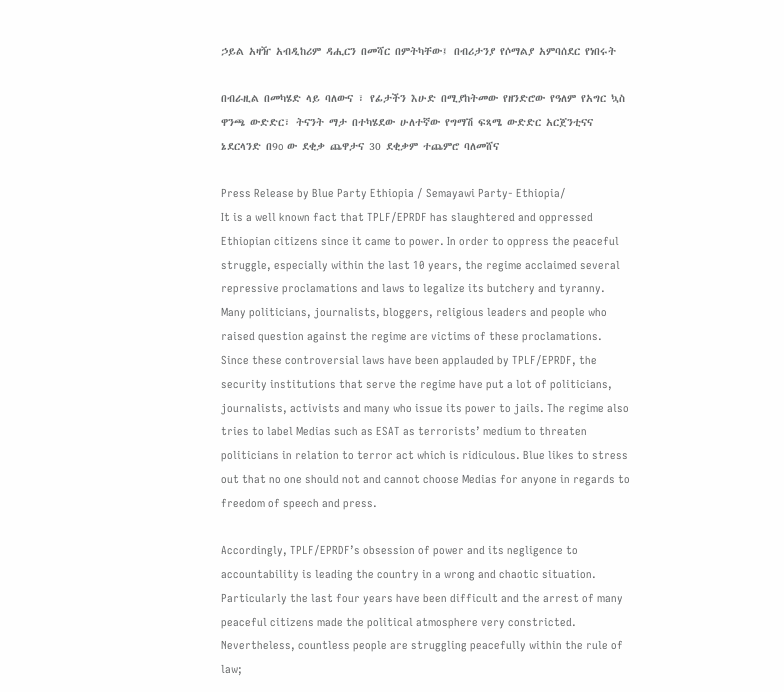ኃይል አዛዥ አብዲከሪም ዳሒርን በመሻር በምትካቸው፤ በብሪታንያ የሶማልያ አምባሰደር የነበሩት

በብራዚል በመካሄድ ላይ ባለውና ፣ የፊታችን እሁድ በሚያከትመው የዘንድሮው የዓለም የአግር ኳስ ዋንጫ ውድድር፣ ትናንት ማታ በተካሄደው ሁለተኛው የግማሽ ፍጻሜ ውድድር አርጀንቲናና ኔደርላንድ በ9o ው ደቂቃ ጨዋታና 30 ደቂቃም ተጨምሮ ባለመሸና

Press Release by Blue Party Ethiopia / Semayawi Party- Ethiopia/
It is a well known fact that TPLF/EPRDF has slaughtered and oppressed Ethiopian citizens since it came to power. In order to oppress the peaceful struggle, especially within the last 10 years, the regime acclaimed several repressive proclamations and laws to legalize its butchery and tyranny. Many politicians, journalists, bloggers, religious leaders and people who raised question against the regime are victims of these proclamations. Since these controversial laws have been applauded by TPLF/EPRDF, the security institutions that serve the regime have put a lot of politicians, journalists, activists and many who issue its power to jails. The regime also tries to label Medias such as ESAT as terrorists’ medium to threaten politicians in relation to terror act which is ridiculous. Blue likes to stress out that no one should not and cannot choose Medias for anyone in regards to freedom of speech and press.

Accordingly, TPLF/EPRDF’s obsession of power and its negligence to accountability is leading the country in a wrong and chaotic situation. Particularly the last four years have been difficult and the arrest of many peaceful citizens made the political atmosphere very constricted. Nevertheless, countless people are struggling peacefully within the rule of law;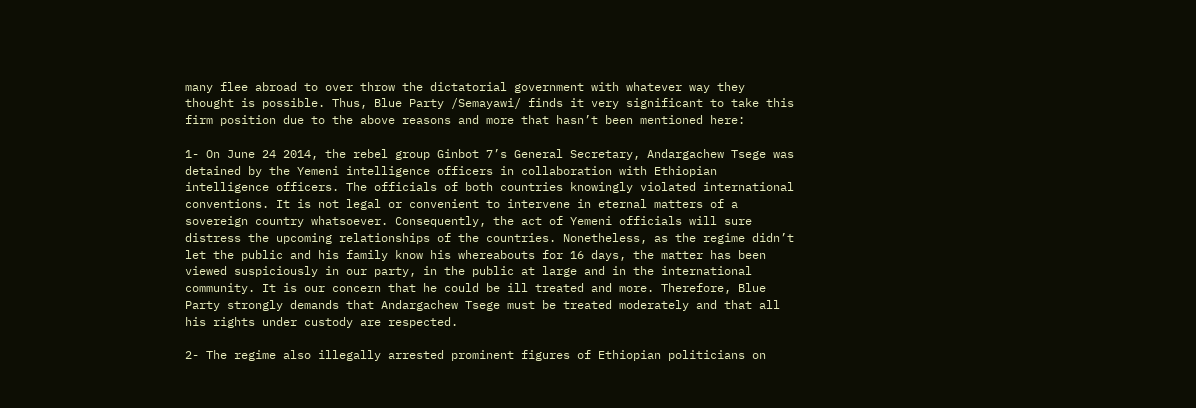many flee abroad to over throw the dictatorial government with whatever way they thought is possible. Thus, Blue Party /Semayawi/ finds it very significant to take this firm position due to the above reasons and more that hasn’t been mentioned here:

1- On June 24 2014, the rebel group Ginbot 7’s General Secretary, Andargachew Tsege was detained by the Yemeni intelligence officers in collaboration with Ethiopian intelligence officers. The officials of both countries knowingly violated international conventions. It is not legal or convenient to intervene in eternal matters of a sovereign country whatsoever. Consequently, the act of Yemeni officials will sure distress the upcoming relationships of the countries. Nonetheless, as the regime didn’t let the public and his family know his whereabouts for 16 days, the matter has been viewed suspiciously in our party, in the public at large and in the international community. It is our concern that he could be ill treated and more. Therefore, Blue Party strongly demands that Andargachew Tsege must be treated moderately and that all his rights under custody are respected.

2- The regime also illegally arrested prominent figures of Ethiopian politicians on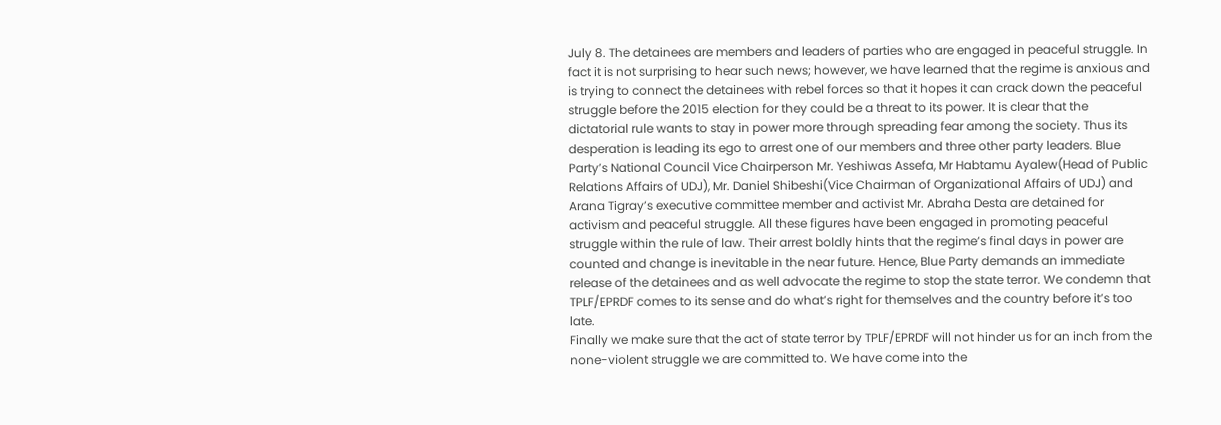July 8. The detainees are members and leaders of parties who are engaged in peaceful struggle. In fact it is not surprising to hear such news; however, we have learned that the regime is anxious and is trying to connect the detainees with rebel forces so that it hopes it can crack down the peaceful struggle before the 2015 election for they could be a threat to its power. It is clear that the dictatorial rule wants to stay in power more through spreading fear among the society. Thus its desperation is leading its ego to arrest one of our members and three other party leaders. Blue Party’s National Council Vice Chairperson Mr. Yeshiwas Assefa, Mr Habtamu Ayalew(Head of Public Relations Affairs of UDJ), Mr. Daniel Shibeshi(Vice Chairman of Organizational Affairs of UDJ) and Arana Tigray’s executive committee member and activist Mr. Abraha Desta are detained for activism and peaceful struggle. All these figures have been engaged in promoting peaceful struggle within the rule of law. Their arrest boldly hints that the regime’s final days in power are counted and change is inevitable in the near future. Hence, Blue Party demands an immediate release of the detainees and as well advocate the regime to stop the state terror. We condemn that TPLF/EPRDF comes to its sense and do what’s right for themselves and the country before it’s too late.
Finally we make sure that the act of state terror by TPLF/EPRDF will not hinder us for an inch from the none-violent struggle we are committed to. We have come into the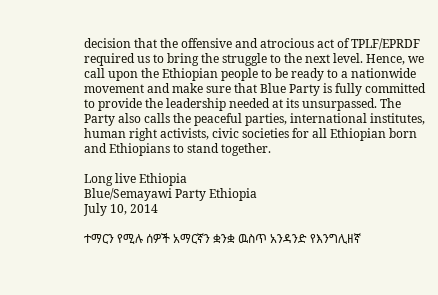decision that the offensive and atrocious act of TPLF/EPRDF required us to bring the struggle to the next level. Hence, we call upon the Ethiopian people to be ready to a nationwide movement and make sure that Blue Party is fully committed to provide the leadership needed at its unsurpassed. The Party also calls the peaceful parties, international institutes, human right activists, civic societies for all Ethiopian born and Ethiopians to stand together.

Long live Ethiopia
Blue/Semayawi Party Ethiopia
July 10, 2014

ተማርን የሚሉ ሰዎች አማርኛን ቋንቋ ዉስጥ አንዳንድ የእንግሊዘኛ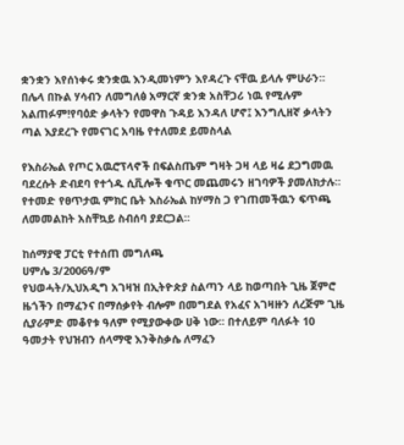ቋንቋን እየሰነቀሩ ቋንቋዉ እንዲመነምን እየዳረጉ ናቸዉ ይላሉ ምሁራን። በሌላ በኩል ሃሳብን ለመግለፅ አማርኛ ቋንቋ አስቸጋሪ ነዉ የሚሉም አልጠፉም!የባዕድ ቃላትን የመዋስ ጉዳይ እንዳለ ሆኖ፤ እንግሊዘኛ ቃላትን ጣል እያደረጉ የመናገር አባዜ የተለመደ ይመስላል

የእስራኤል የጦር አዉሮፕላኖች በፍልስጤም ግዛት ጋዛ ላይ ዛሬ ደጋግመዉ ባደረሱት ድብደባ የተጎዱ ሲቪሎች ቁጥር መጨመሩን ዘገባዎች ያመለክታሉ። የተመድ የፀጥታዉ ምክር ቤት እስራኤል ከሃማስ ጋ የገጠመችዉን ፍጥጫ ለመመልከት አስቸኳይ ስብሰባ ያደርጋል።

ከሰማያዊ ፓርቲ የተሰጠ መግለጫ
ሀምሌ 3/2006ዓ/ም
የህወሓት/ኢህአዲግ አገዛዝ በኢትዮጵያ ስልጣን ላይ ከወጣበት ጊዜ ጀምሮ ዜጎችን በማፈንና በማሰቃየት ብሎም በመግደል የአፈና አገዛዙን ለረጅም ጊዜ ሲያራምድ መቆየቱ ዓለም የሚያውቀው ሀቅ ነው፡፡ በተለይም ባለፉት 10 ዓመታት የህዝብን ሰላማዊ እንቅስቃሴ ለማፈን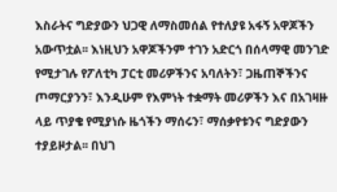እስራትና ግድያውን ህጋዊ ለማስመሰል የተለያዩ አፋኝ አዋጆችን አውጥቷል፡፡ እነዚህን አዋጆችንም ተገን አድርጎ በሰላማዊ መንገድ የሚታገሉ የፖለቲካ ፓርቲ መሪዎችንና አባለትን፣ ጋዜጠኞችንና ጦማርያንን፣ እንዲሁም የእምነት ተቋማት መሪዎችን እና በአገዛዙ ላይ ጥያቄ የሚያነሱ ዜጎችን ማሰሩን፣ ማሰቃየቱንና ግድያውን ተያይዞታል፡፡ በህገ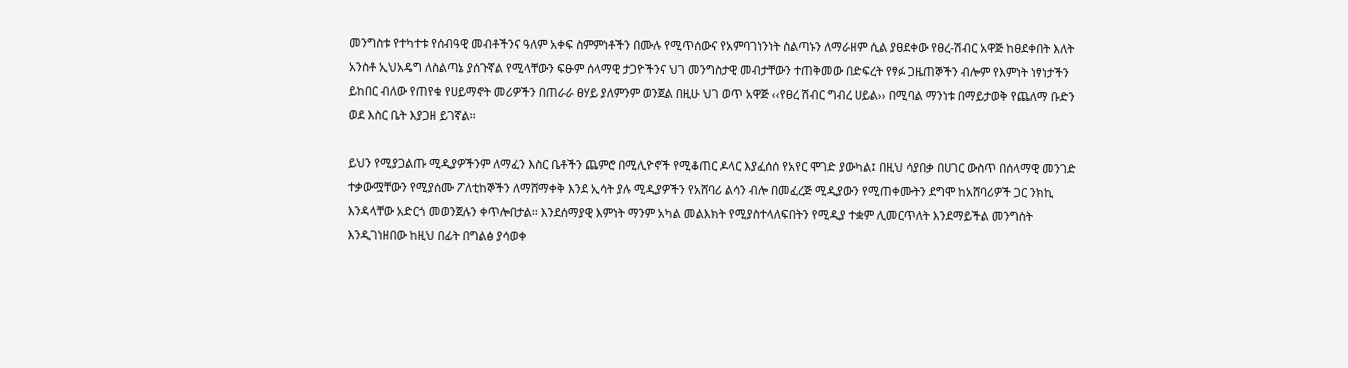መንግስቱ የተካተቱ የሰብዓዊ መብቶችንና ዓለም አቀፍ ስምምነቶችን በሙሉ የሚጥሰውና የአምባገነንነት ስልጣኑን ለማራዘም ሲል ያፀደቀው የፀረ-ሽብር አዋጅ ከፀደቀበት እለት አንስቶ ኢህአዴግ ለስልጣኔ ያሰጉኛል የሚላቸውን ፍፁም ሰላማዊ ታጋዮችንና ህገ መንግስታዊ መብታቸውን ተጠቅመው በድፍረት የፃፉ ጋዜጠኞችን ብሎም የእምነት ነፃነታችን ይከበር ብለው የጠየቁ የሀይማኖት መሪዎችን በጠራራ ፀሃይ ያለምንም ወንጀል በዚሁ ህገ ወጥ አዋጅ ‹‹የፀረ ሽብር ግብረ ሀይል›› በሚባል ማንነቱ በማይታወቅ የጨለማ ቡድን ወደ እስር ቤት እያጋዘ ይገኛል፡፡

ይህን የሚያጋልጡ ሚዲያዎችንም ለማፈን እስር ቤቶችን ጨምሮ በሚሊዮኖች የሚቆጠር ዶላር እያፈሰሰ የአየር ሞገድ ያውካል፤ በዚህ ሳያበቃ በሀገር ውስጥ በሰላማዊ መንገድ ተቃውሟቸውን የሚያሰሙ ፖለቲከኞችን ለማሸማቀቅ እንደ ኢሳት ያሉ ሚዲያዎችን የአሸባሪ ልሳን ብሎ በመፈረጅ ሚዲያውን የሚጠቀሙትን ደግሞ ከአሸባሪዎች ጋር ንክኪ እንዳላቸው አድርጎ መወንጀሉን ቀጥሎበታል፡፡ እንደሰማያዊ እምነት ማንም አካል መልእክት የሚያስተላለፍበትን የሚዲያ ተቋም ሊመርጥለት እንደማይችል መንግስት እንዲገነዘበው ከዚህ በፊት በግልፅ ያሳወቀ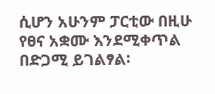ሲሆን አሁንም ፓርቲው በዚሁ የፀና አቋሙ እንደሚቀጥል በድጋሚ ይገልፃል፡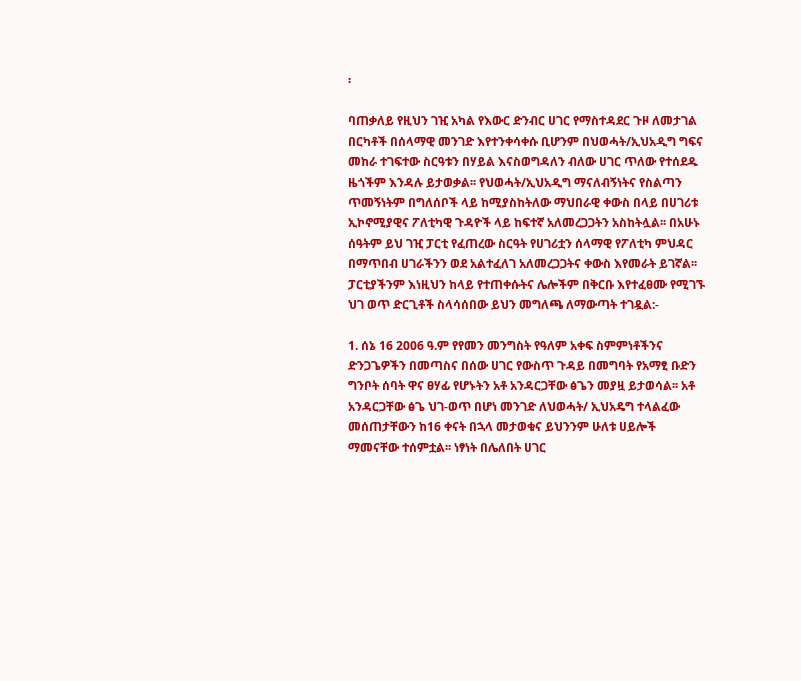፡

ባጠቃለይ የዚህን ገዢ አካል የእውር ድንብር ሀገር የማስተዳደር ጉዞ ለመታገል በርካቶች በሰላማዊ መንገድ እየተንቀሳቀሱ ቢሆንም በህወሓት/ኢህአዲግ ግፍና መከራ ተገፍተው ስርዓቱን በሃይል እናስወግዳለን ብለው ሀገር ጥለው የተሰደዱ ዜጎችም እንዳሉ ይታወቃል፡፡ የህወሓት/ኢህአዲግ ማናለብኝነትና የስልጣን ጥመኝነትም በግለሰቦች ላይ ከሚያስከትለው ማህበራዊ ቀውስ በላይ በሀገሪቱ ኢኮኖሚያዊና ፖለቲካዊ ጉዳዮች ላይ ከፍተኛ አለመረጋጋትን አስከትሏል፡፡ በአሁኑ ሰዓትም ይህ ገዢ ፓርቲ የፈጠረው ስርዓት የሀገሪቷን ሰላማዊ የፖለቲካ ምህዳር በማጥበብ ሀገራችንን ወደ አልተፈለገ አለመረጋጋትና ቀውስ እየመራት ይገኛል፡፡ፓርቲያችንም እነዚህን ከላይ የተጠቀሱትና ሌሎችም በቅርቡ እየተፈፀሙ የሚገኙ ህገ ወጥ ድርጊቶች ስላሳሰበው ይህን መግለጫ ለማውጣት ተገዷል:-

1. ሰኔ 16 2006 ዓ.ም የየመን መንግስት የዓለም አቀፍ ስምምነቶችንና ድንጋጌዎችን በመጣስና በሰው ሀገር የውስጥ ጉዳይ በመግባት የአማፂ ቡድን ግንቦት ሰባት ዋና ፀሃፊ የሆኑትን አቶ አንዳርጋቸው ፅጌን መያዟ ይታወሳል፡፡ አቶ አንዳርጋቸው ፅጌ ህገ-ወጥ በሆነ መንገድ ለህወሓት/ ኢህአዴግ ተላልፈው መሰጠታቸውን ከ16 ቀናት በኋላ መታወቁና ይህንንም ሁለቱ ሀይሎች ማመናቸው ተሰምቷል፡፡ ነፃነት በሌለበት ሀገር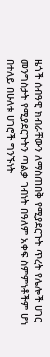ዜጎች ሰብዓዊ ክብራቸውን ለማስጠበቅ የሚያደርጉት ጥረት የሌሎች ሀገር መንግስታት የሚያደርጉትን ጣልቃ ገብነት በዓለም አቀፍ ስምምነቶችም ሆነ በተለይ በሁለቱ ሀገሮች ግንኙነት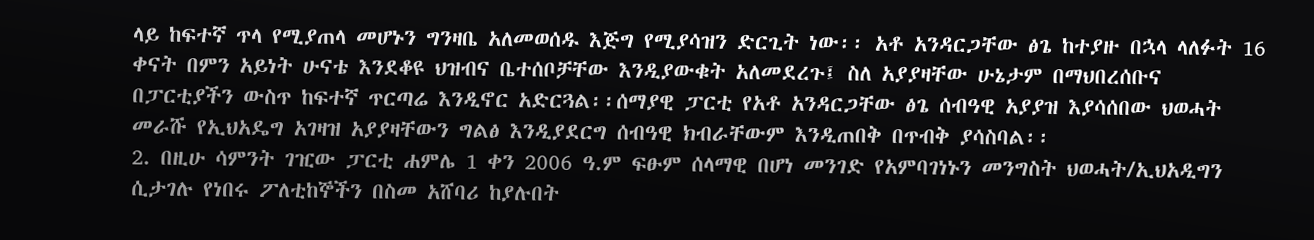ላይ ከፍተኛ ጥላ የሚያጠላ መሆኑን ግንዛቤ አለመወሰዱ እጅግ የሚያሳዝን ድርጊት ነው፡፡ አቶ አንዳርጋቸው ፅጌ ከተያዙ በኋላ ላለፉት 16 ቀናት በምን አይነት ሁናቴ እንደቆዩ ህዝብና ቤተሰቦቻቸው እንዲያውቁት አለመደረጉ፤ ስለ አያያዛቸው ሁኔታም በማህበረሰቡና በፓርቲያችን ውስጥ ከፍተኛ ጥርጣሬ እንዲኖር አድርጓል፡፡ሰማያዊ ፓርቲ የአቶ አንዳርጋቸው ፅጌ ሰብዓዊ አያያዝ እያሳሰበው ህወሓት መራሹ የኢህአዴግ አገዛዝ አያያዛቸውን ግልፅ እንዲያደርግ ሰብዓዊ ክብራቸውም እንዲጠበቅ በጥብቅ ያሳስባል፡፡
2. በዚሁ ሳምንት ገዢው ፓርቲ ሐምሌ 1 ቀን 2006 ዓ.ም ፍፁም ሰላማዊ በሆነ መንገድ የአምባገነኑን መንግስት ህወሓት/ኢህአዲግን ሲታገሉ የነበሩ ፖለቲከኞችን በስመ አሸባሪ ከያሉበት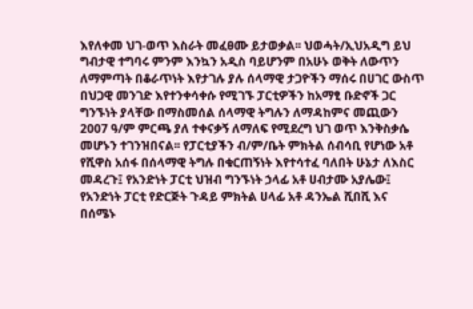እየለቀመ ህገ-ወጥ እስራት መፈፀሙ ይታወቃል፡፡ ህወሓት/ኢህአዲግ ይህ ግብታዊ ተግባሩ ምንም እንኳን አዲስ ባይሆንም በአሁኑ ወቅት ለውጥን ለማምጣት በቆራጥነት እየታገሉ ያሉ ሰላማዊ ታጋዮችን ማሰሩ በሀገር ውስጥ በህጋዊ መንገድ እየተንቀሳቀሱ የሚገኙ ፓርቲዎችን ከአማፂ ቡድኖች ጋር ግንኙነት ያላቸው በማስመሰል ሰላማዊ ትግሉን ለማዳከምና መጪውን 2007 ዓ/ም ምርጫ ያለ ተቀናቃኝ ለማለፍ የሚደረግ ህገ ወጥ እንቅስቃሴ መሆኑን ተገንዝበናል፡፡ የፓርቲያችን ብ/ም/ቤት ምክትል ሰብሳቢ የሆነው አቶ የሺዋስ አሰፋ በሰላማዊ ትግሉ በቁርጠኝነት እየተሳተፈ ባለበት ሁኔታ ለእስር መዳረጉ፤ የአንድነት ፓርቲ ህዝብ ግንኙነት ኃላፊ አቶ ሀብታሙ አያሌው፤ የአንድነት ፓርቲ የድርጅት ጉዳይ ምክትል ሀላፊ አቶ ዳንኤል ሺበሺ እና በሰሜኑ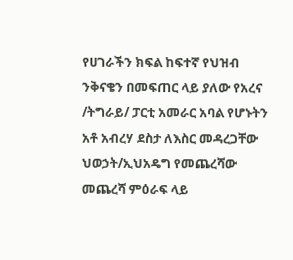የሀገራችን ክፍል ከፍተኛ የህዝብ ንቅናቄን በመፍጠር ላይ ያለው የአረና /ትግራይ/ ፓርቲ አመራር አባል የሆኑትን አቶ አብረሃ ደስታ ለእስር መዳረጋቸው ህወኃት/ኢህአዴግ የመጨረሻው መጨረሻ ምዕራፍ ላይ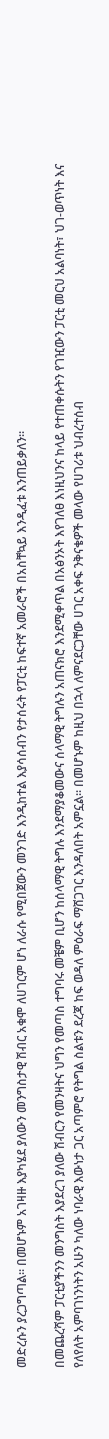መድረሱን ያረጋግጣል፡፡ በመሆኑም አገዛዙ እያካሄደ ያለውን መንግስታዊ ሽብር አቁሞ ለሀገርም ሆነ ለራሱ የሚበጀውን መንገድ እንዲከተል እያሳሰብን የታሰሩት የፓርቲ ከፍተኛ አመራሮች በአስቸኳይ እንዲፈቱ እንጠይቃለን፡፡

በመጨረሻም ፓርቲያችንን መንግስት እያደረገ ያለው ሽብርን የመንዛትና ህግን የመጣስ ተግባሩ መቼም ቢሆን ከሰላማዊ ትግሉ እንደማያቆመውና ሰላማዊ ትግሉን አጠናክሮ እንደሚቀጥል በአፅንኦት እየገለፀ እነዚህንና ከላይ የተጠቀሱትን የገዢውን ፓርቲ መርህ አልባነት፣ ህገ-ወጥነት እና የለየለት አምባገነንነትን አሁን ካለው ነባራዊ እውነታ ጋር አጣምሮ የትግል ስልቱን ደረጃ ከፍ ወዳለ ምዕራፍ ማሸጋገር እንዳለበት አምኗል፡፡ በመሆኑም ከዚህ በኋላ ለምናደርጋቸው ሀገር አቀፍ ንቅናቄዎች መላው የሀገሪቱ ህብረተሰብ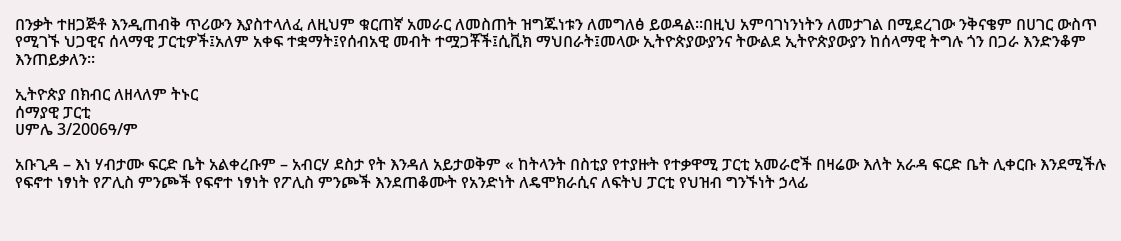በንቃት ተዘጋጅቶ እንዲጠብቅ ጥሪውን እያስተላለፈ ለዚህም ቁርጠኛ አመራር ለመስጠት ዝግጁነቱን ለመግለፅ ይወዳል፡፡በዚህ አምባገነንነትን ለመታገል በሚደረገው ንቅናቄም በሀገር ውስጥ የሚገኙ ህጋዊና ሰላማዊ ፓርቲዎች፤አለም አቀፍ ተቋማት፤የሰብአዊ መብት ተሟጋቾች፤ሲቪክ ማህበራት፤መላው ኢትዮጵያውያንና ትውልደ ኢትዮጵያውያን ከሰላማዊ ትግሉ ጎን በጋራ እንድንቆም እንጠይቃለን፡፡

ኢትዮጵያ በክብር ለዘላለም ትኑር
ሰማያዊ ፓርቲ
ሀምሌ 3/2006ዓ/ም

አቡጊዳ – እነ ሃብታሙ ፍርድ ቤት አልቀረቡም – አብርሃ ደስታ የት እንዳለ አይታወቅም « ከትላንት በስቲያ የተያዙት የተቃዋሚ ፓርቲ አመራሮች በዛሬው እለት አራዳ ፍርድ ቤት ሊቀርቡ እንደሚችሉ የፍኖተ ነፃነት የፖሊስ ምንጮች የፍኖተ ነፃነት የፖሊስ ምንጮች እንደጠቆሙት የአንድነት ለዴሞክራሲና ለፍትህ ፓርቲ የህዝብ ግንኙነት ኃላፊ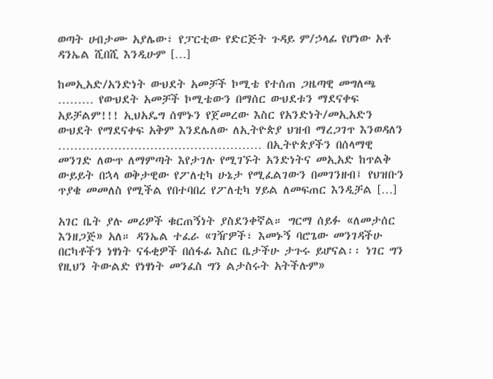ወጣት ሀብታሙ አያሌው፣ የፓርቲው የድርጅት ጉዳይ ም/ኃላፊ የሆነው አቶ ዳንኤል ሺበሺ እንዲሁም […]

ከመኢአድ/አንድነት ውህደት አመቻች ኮሚቴ የተሰጠ ጋዜጣዊ መግለጫ ……… የውህደት አመቻች ኮሚቴውን በማሰር ውህደቱን ማደናቀፍ አይቻልም!!! ኢህአዴግ ሰሞኑን የጀመረው እስር የአንድነት/መኢአድን ውህደት የማደናቀፍ አቅም እንደሌለው ለኢትዮጵያ ህዝብ ማረጋገጥ እንወዳለን …………………………………………… በኢትዮጵያችን በሰላማዊ መንገድ ለውጥ ለማምጣት እየታገሉ የሚገኙት አንድነትና መኢአድ ከጥልቅ ውይይት በኋላ ወቅታዊው የፖለቲካ ሁኔታ የሚፈልገውን በመገንዘብ፤ የህዝቡን ጥያቄ መመለስ የሚችል የበተባበረ የፖለቲካ ሃይል ለመፍጠር እንዲቻል […]

አገር ቤት ያሉ መሪዎች ቁርጠኝነት ያስደንቀኛል። ግርማ ሰይፉ «ለመታሰር እንዘጋጅ» አለ። ዳንኤል ተፈራ «ገዥዎች፣ እመኑኝ ባሮጌው መንገዳችሁ በርካቶችን ነፃነት ናፋቂዎች በሰፋፊ እስር ቤታችሁ ታጉሩ ይሆናል፡፡ ነገር ግን የዚህን ትውልድ የነፃነት መንፈስ ግን ልታስሩት አትችሉም»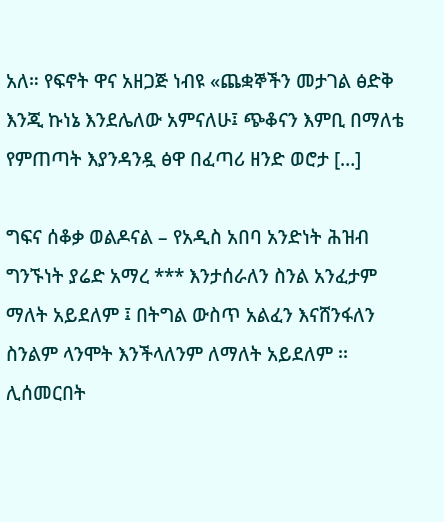አለ። የፍኖት ዋና አዘጋጅ ነብዩ «ጨቋኞችን መታገል ፅድቅ እንጂ ኩነኔ እንደሌለው አምናለሁ፤ ጭቆናን እምቢ በማለቴ የምጠጣት እያንዳንዷ ፅዋ በፈጣሪ ዘንድ ወሮታ […]

ግፍና ሰቆቃ ወልዶናል – የአዲስ አበባ አንድነት ሕዝብ ግንኙነት ያሬድ አማረ *** እንታሰራለን ስንል አንፈታም ማለት አይደለም ፤ በትግል ውስጥ አልፈን እናሸንፋለን ስንልም ላንሞት እንችላለንም ለማለት አይደለም ፡፡ ሊሰመርበት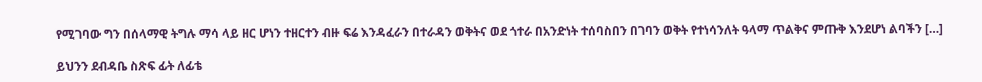የሚገባው ግን በሰላማዊ ትግሉ ማሳ ላይ ዘር ሆነን ተዘርተን ብዙ ፍሬ እንዳፈራን በተራዳን ወቅትና ወደ ጎተራ በአንድነት ተሰባስበን በገባን ወቅት የተነሳንለት ዓላማ ጥልቅና ምጡቅ እንደሆነ ልባችን […]

ይህንን ደብዳቤ ስጽፍ ፊት ለፊቴ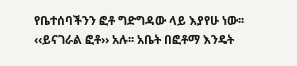የቤተሰባችንን ፎቶ ግድግዳው ላይ እያየሁ ነው፡፡ ‹‹ይናገራል ፎቶ›› አሉ፡፡ አቤት በፎቶማ እንዴት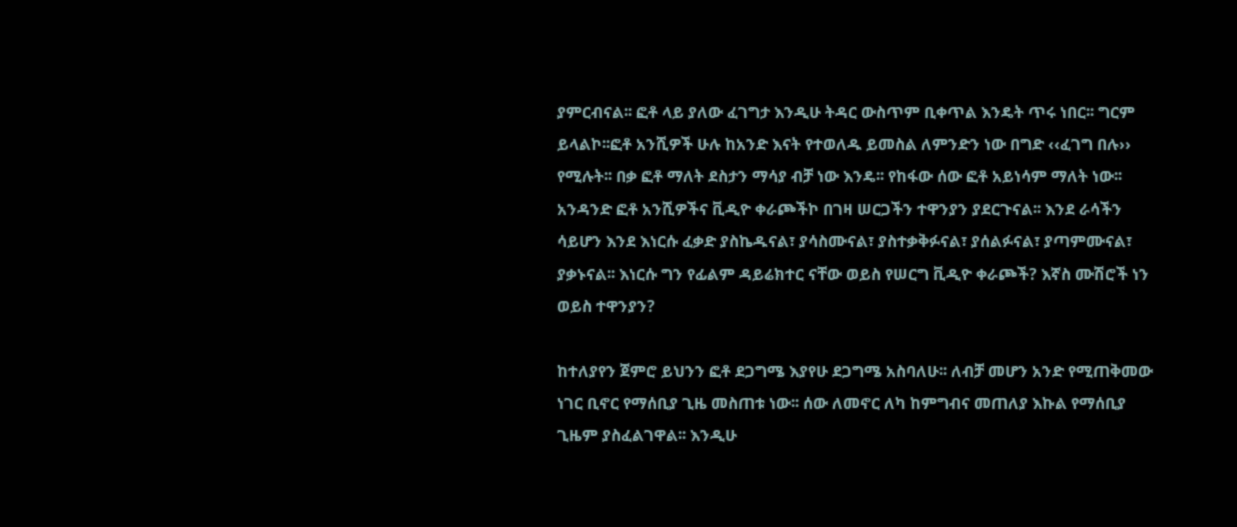ያምርብናል፡፡ ፎቶ ላይ ያለው ፈገግታ እንዲሁ ትዳር ውስጥም ቢቀጥል እንዴት ጥሩ ነበር፡፡ ግርም ይላልኮ፡፡ፎቶ አንሺዎች ሁሉ ከአንድ እናት የተወለዱ ይመስል ለምንድን ነው በግድ ‹‹ፈገግ በሉ›› የሚሉት፡፡ በቃ ፎቶ ማለት ደስታን ማሳያ ብቻ ነው እንዴ፡፡ የከፋው ሰው ፎቶ አይነሳም ማለት ነው፡፡ አንዳንድ ፎቶ አንሺዎችና ቪዲዮ ቀራጮችኮ በገዛ ሠርጋችን ተዋንያን ያደርጉናል፡፡ እንደ ራሳችን ሳይሆን እንደ እነርሱ ፈቃድ ያስኬዱናል፣ ያሳስሙናል፣ ያስተቃቅፉናል፣ ያሰልፉናል፣ ያጣምሙናል፣ ያቃኑናል፡፡ እነርሱ ግን የፊልም ዳይሬክተር ናቸው ወይስ የሠርግ ቪዲዮ ቀራጮች? እኛስ ሙሽሮች ነን ወይስ ተዋንያን?

ከተለያየን ጀምሮ ይህንን ፎቶ ደጋግሜ እያየሁ ደጋግሜ አስባለሁ፡፡ ለብቻ መሆን አንድ የሚጠቅመው ነገር ቢኖር የማሰቢያ ጊዜ መስጠቱ ነው፡፡ ሰው ለመኖር ለካ ከምግብና መጠለያ እኩል የማሰቢያ ጊዜም ያስፈልገዋል፡፡ እንዲሁ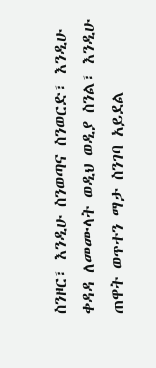ስንዞር፣ እንዲሁ ስንወጣና ስንወርድ፣ እንዲሁ ቀዳዳ ለመሙላት ወዲህ ወዲያ ስንል፣ እንዲሁ ጠዋት ወጥተን ማታ ስንገባ አይደል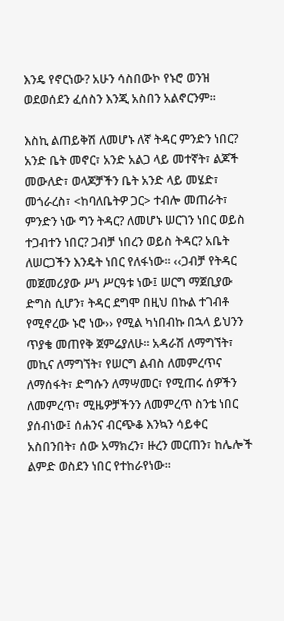እንዴ የኖርነው? አሁን ሳስበውኮ የኑሮ ወንዝ ወደወሰደን ፈሰስን እንጂ አስበን አልኖርንም፡፡

እስኪ ልጠይቅሽ ለመሆኑ ለኛ ትዳር ምንድን ነበር? አንድ ቤት መኖር፣ አንድ አልጋ ላይ መተኛት፣ ልጆች መውለድ፣ ወላጆቻችን ቤት አንድ ላይ መሄድ፣ መጎራረስ፣ <ከባለቤትዎ ጋር> ተብሎ መጠራት፣ ምንድን ነው ግን ትዳር? ለመሆኑ ሠርገን ነበር ወይስ ተጋብተን ነበር? ጋብቻ ነበረን ወይስ ትዳር? አቤት ለሠርጋችን እንዴት ነበር የለፋነው፡፡ ‹‹ጋብቻ የትዳር መጀመሪያው ሥነ ሥርዓቱ ነው፤ ሠርግ ማጀቢያው ድግስ ሲሆን፣ ትዳር ደግሞ በዚህ በኩል ተገብቶ የሚኖረው ኑሮ ነው›› የሚል ካነበብኩ በኋላ ይህንን ጥያቄ መጠየቅ ጀምሬያለሁ፡፡ አዳራሽ ለማግኘት፣ መኪና ለማግኘት፣ የሠርግ ልብስ ለመምረጥና ለማሰፋት፣ ድግሱን ለማሣመር፣ የሚጠሩ ሰዎችን ለመምረጥ፣ ሚዜዎቻችንን ለመምረጥ ስንቴ ነበር ያሰብነው፤ ሰሐንና ብርጭቆ እንኳን ሳይቀር አስበንበት፣ ሰው አማክረን፣ ዙረን መርጠን፣ ከሌሎች ልምድ ወስደን ነበር የተከራየነው፡፡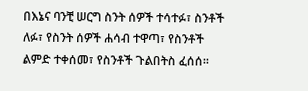በእኔና ባንቺ ሠርግ ስንት ሰዎች ተሳተፉ፣ ስንቶች ለፉ፣ የስንት ሰዎች ሐሳብ ተዋጣ፣ የስንቶች ልምድ ተቀሰመ፣ የስንቶች ጉልበትስ ፈሰሰ፡፡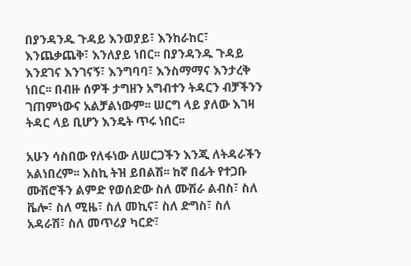በያንዳንዱ ጉዳይ እንወያይ፣ እንከራከር፣ እንጨቃጨቅ፣ እንለያይ ነበር፡፡ በያንዳንዱ ጉዳይ እንደገና እንገናኝ፣ እንግባባ፣ እንስማማና እንታረቅ ነበር፡፡ በብዙ ሰዎች ታግዘን አግብተን ትዳርን ብቻችንን ገጠምነውና አልቻልነውም፡፡ ሠርግ ላይ ያለው እገዛ ትዳር ላይ ቢሆን እንዴት ጥሩ ነበር፡፡

አሁን ሳስበው የለፋነው ለሠርጋችን እንጂ ለትዳራችን አልነበረም፡፡ እስኪ ትዝ ይበልሽ፡፡ ከኛ በፊት የተጋቡ ሙሽሮችን ልምድ የወሰድው ስለ ሙሽራ ልብስ፣ ስለ ቬሎ፣ ስለ ሚዜ፣ ስለ መኪና፣ ስለ ድግስ፣ ስለ አዳራሽ፣ ስለ መጥሪያ ካርድ፣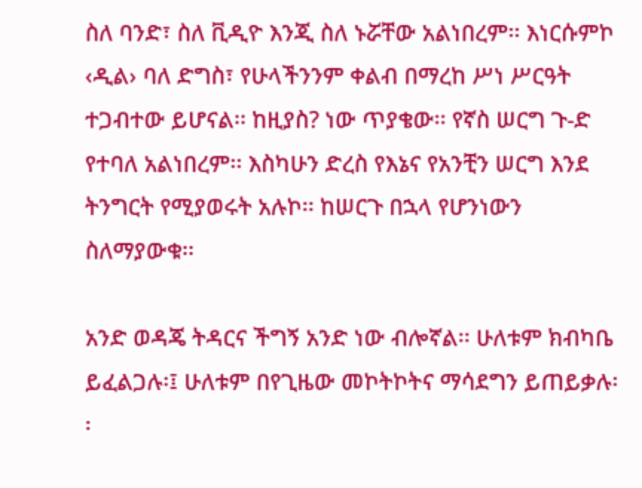ስለ ባንድ፣ ስለ ቪዲዮ እንጂ ስለ ኑሯቸው አልነበረም፡፡ እነርሱምኮ ‹ዲል› ባለ ድግስ፣ የሁላችንንም ቀልብ በማረከ ሥነ ሥርዓት ተጋብተው ይሆናል፡፡ ከዚያስ? ነው ጥያቄው፡፡ የኛስ ሠርግ ጉ-ድ የተባለ አልነበረም፡፡ እስካሁን ድረስ የእኔና የአንቺን ሠርግ እንደ ትንግርት የሚያወሩት አሉኮ፡፡ ከሠርጉ በኋላ የሆንነውን ስለማያውቁ፡፡

አንድ ወዳጄ ትዳርና ችግኝ አንድ ነው ብሎኛል፡፡ ሁለቱም ክብካቤ ይፈልጋሉ፡፤ ሁለቱም በየጊዜው መኮትኮትና ማሳደግን ይጠይቃሉ፡፡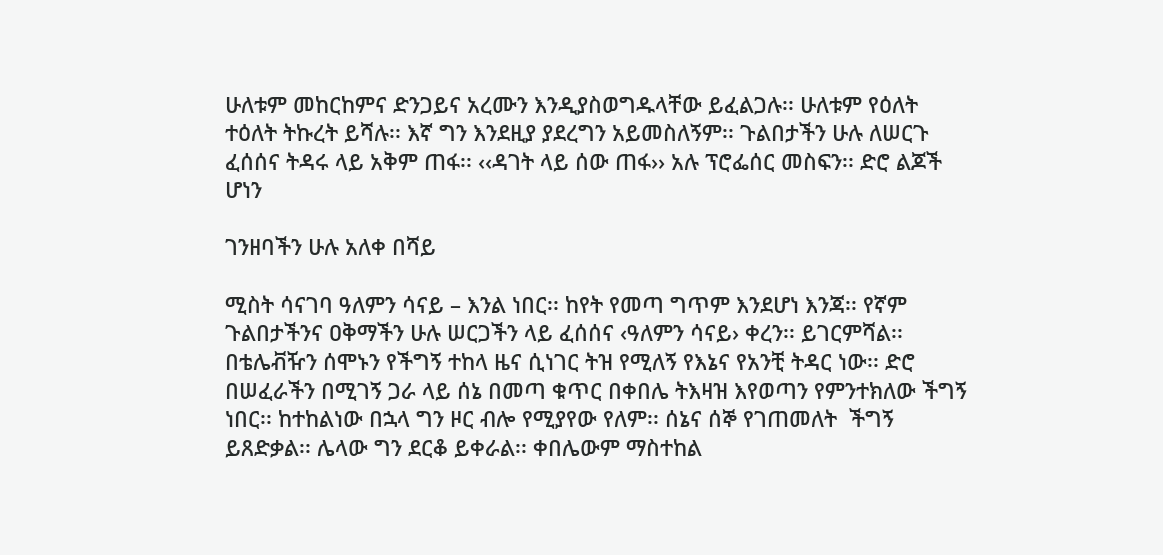ሁለቱም መከርከምና ድንጋይና አረሙን እንዲያስወግዱላቸው ይፈልጋሉ፡፡ ሁለቱም የዕለት ተዕለት ትኩረት ይሻሉ፡፡ እኛ ግን እንደዚያ ያደረግን አይመስለኝም፡፡ ጉልበታችን ሁሉ ለሠርጉ ፈሰሰና ትዳሩ ላይ አቅም ጠፋ፡፡ ‹‹ዳገት ላይ ሰው ጠፋ›› አሉ ፕሮፌሰር መስፍን፡፡ ድሮ ልጆች ሆነን

ገንዘባችን ሁሉ አለቀ በሻይ

ሚስት ሳናገባ ዓለምን ሳናይ – እንል ነበር፡፡ ከየት የመጣ ግጥም እንደሆነ እንጃ፡፡ የኛም ጉልበታችንና ዐቅማችን ሁሉ ሠርጋችን ላይ ፈሰሰና ‹ዓለምን ሳናይ› ቀረን፡፡ ይገርምሻል፡፡ በቴሌቭዥን ሰሞኑን የችግኝ ተከላ ዜና ሲነገር ትዝ የሚለኝ የእኔና የአንቺ ትዳር ነው፡፡ ድሮ በሠፈራችን በሚገኝ ጋራ ላይ ሰኔ በመጣ ቁጥር በቀበሌ ትእዛዝ እየወጣን የምንተክለው ችግኝ ነበር፡፡ ከተከልነው በኋላ ግን ዞር ብሎ የሚያየው የለም፡፡ ሰኔና ሰኞ የገጠመለት  ችግኝ ይጸድቃል፡፡ ሌላው ግን ደርቆ ይቀራል፡፡ ቀበሌውም ማስተከል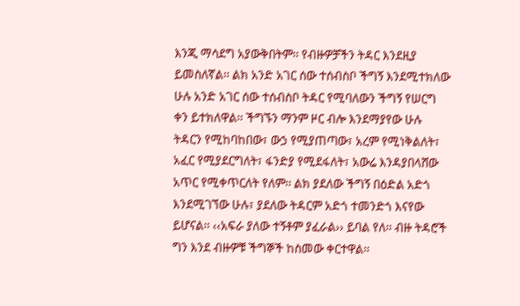እንጂ ማሳደግ አያውቅበትም፡፡ የብዙዎቻችን ትዳር እንደዚያ ይመስለኛል፡፡ ልክ አንድ አገር ሰው ተሰብስቦ ችግኝ እንደሚተክለው ሁሉ አንድ አገር ሰው ተሰብስቦ ትዳር የሚባለውን ችግኝ የሠርግ ቀን ይተክለዋል፡፡ ችግኙን ማንም ዞር ብሎ እንደማያየው ሁሉ ትዳርን የሚከባከበው፣ ውኃ የሚያጠጣው፣ አረም የሚነቅልለት፣ አፈር የሚያደርግለት፣ ፋንድያ የሚደፋለት፣ አውሬ እንዳያበላሸው አጥር የሚቀጥርለት የለም፡፡ ልክ ያደለው ችግኝ በዕድል አድጎ እንደሚገኘው ሁሉ፣ ያደለው ትዳርም አድጎ ተመንድጎ እናየው ይሆናል፡፡ ‹‹አፍራ ያለው ተኝቶም ያፈራል›› ይባል የለ፡፡ ብዙ ትዳሮች ግን እንደ ብዙዎቹ ችግኞች ከስመው ቀርተዋል፡፡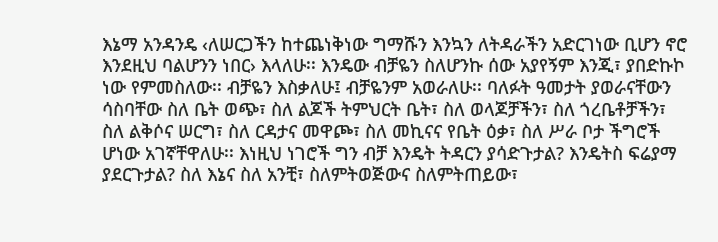እኔማ አንዳንዴ ‹ለሠርጋችን ከተጨነቅነው ግማሹን እንኳን ለትዳራችን አድርገነው ቢሆን ኖሮ እንደዚህ ባልሆንን ነበር› እላለሁ፡፡ እንዴው ብቻዬን ስለሆንኩ ሰው አያየኝም እንጂ፣ ያበድኩኮ ነው የምመስለው፡፡ ብቻዬን እስቃለሁ፤ ብቻዬንም አወራለሁ፡፡ ባለፉት ዓመታት ያወራናቸውን ሳስባቸው ስለ ቤት ወጭ፣ ስለ ልጆች ትምህርት ቤት፣ ስለ ወላጆቻችን፣ ስለ ጎረቤቶቻችን፣ ስለ ልቅሶና ሠርግ፣ ስለ ርዳታና መዋጮ፣ ስለ መኪናና የቤት ዕቃ፣ ስለ ሥራ ቦታ ችግሮች ሆነው አገኛቸዋለሁ፡፡ እነዚህ ነገሮች ግን ብቻ እንዴት ትዳርን ያሳድጉታል? እንዴትስ ፍሬያማ ያደርጉታል? ስለ እኔና ስለ አንቺ፣ ስለምትወጅውና ስለምትጠይው፣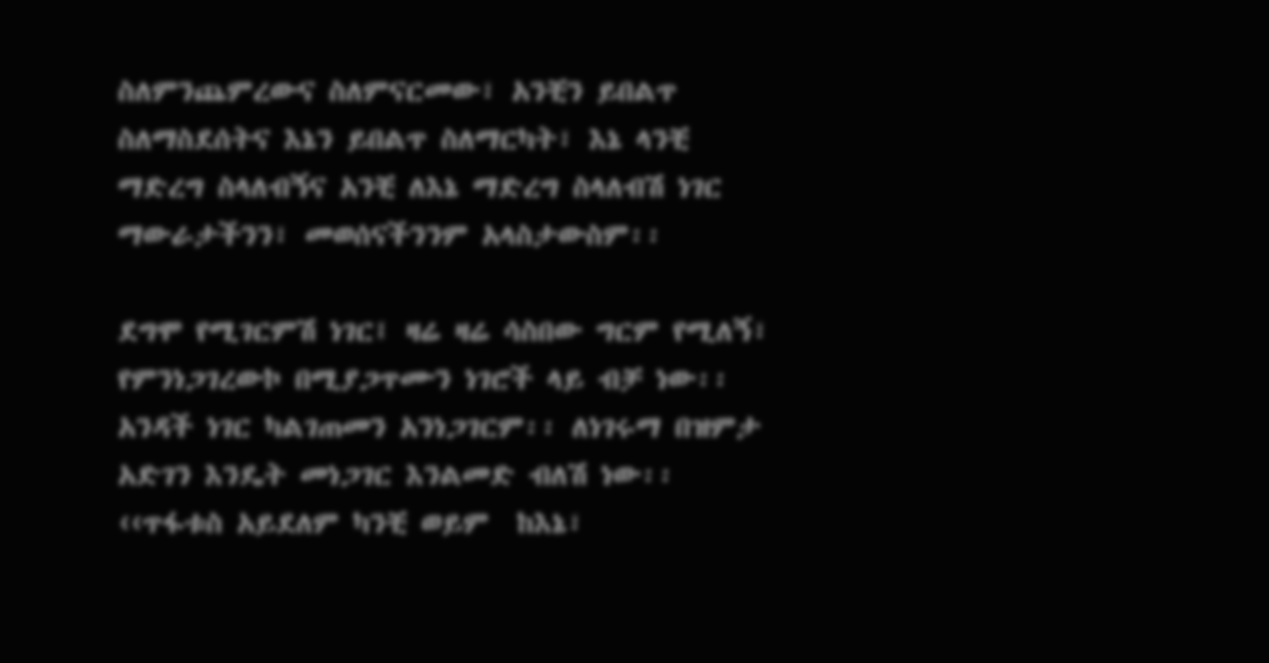ስለምንጨምረውና ስለምናርመው፣ አንቺን ይበልጥ ስለማስደሰትና እኔን ይበልጥ ስለማርካት፣ እኔ ላንቺ ማድረግ ስላለብኝና አንቺ ለእኔ ማድረግ ስላለብሽ ነገር ማውራታችንን፣ መወሰናችንንም አላስታውስም፡፡

ደግሞ የሚገርምሽ ነገር፤ ዛሬ ዛሬ ሳስበው ግርም የሚለኝ፣ የምንነጋገረውኮ በሚያጋጥሙን ነገሮች ላይ ብቻ ነው፡፡ አንዳች ነገር ካልገጠመን አንነጋገርም፡፡ ለነገሩማ በዝምታ አድገን እንዴት መነጋገር እንልመድ ብለሽ ነው፡፡ ‹‹ጥፋቱስ አይደለም ካንቺ ወይም  ከእኔ፣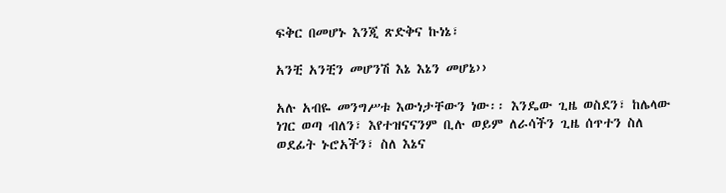ፍቅር በመሆኑ እንጂ ጽድቅና ኩነኔ፣

አንቺ አንቺን መሆንሽ እኔ እኔን መሆኔ››

አሉ አብዬ መንግሥቱ እውነታቸውን ነው፡፡ እንዴው ጊዜ ወስደን፣ ከሌላው ነገር ወጣ ብለን፣ እየተዝናናንም ቢሉ ወይም ለራሳችን ጊዜ ሰጥተን ስለ ወደፊት ኑሮአችን፣ ስለ እኔና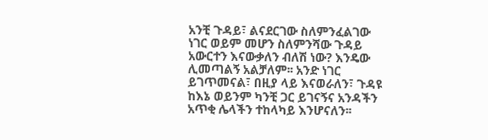አንቺ ጉዳይ፣ ልናደርገው ስለምንፈልገው ነገር ወይም መሆን ስለምንሻው ጉዳይ አውርተን እናውቃለን ብለሽ ነው? እንዴው ሊመጣልኝ አልቻለም፡፡ አንድ ነገር ይገጥመናል፣ በዚያ ላይ እናወራለን፣ ጉዳዩ ከእኔ ወይንም ካንቺ ጋር ይገናኝና አንዳችን አጥቂ ሌላችን ተከላካይ እንሆናለን፡፡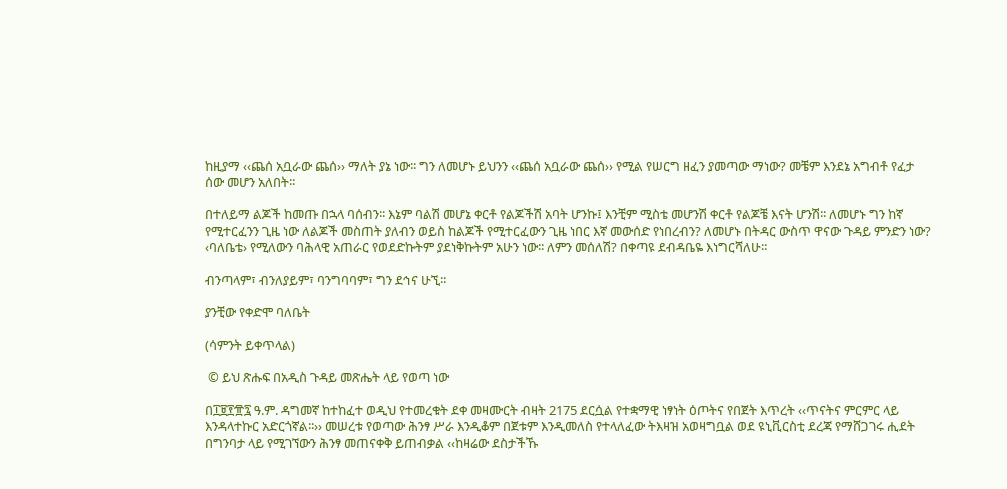ከዚያማ ‹‹ጨሰ አቧራው ጨሰ›› ማለት ያኔ ነው፡፡ ግን ለመሆኑ ይህንን ‹‹ጨሰ አቧራው ጨሰ›› የሚል የሠርግ ዘፈን ያመጣው ማነው? መቼም እንደኔ አግብቶ የፈታ ሰው መሆን አለበት፡፡

በተለይማ ልጆች ከመጡ በኋላ ባሰብን፡፡ እኔም ባልሽ መሆኔ ቀርቶ የልጆችሽ አባት ሆንኩ፤ እንቺም ሚስቴ መሆንሽ ቀርቶ የልጆቼ እናት ሆንሽ፡፡ ለመሆኑ ግን ከኛ የሚተርፈንን ጊዜ ነው ለልጆች መስጠት ያለብን ወይስ ከልጆች የሚተርፈውን ጊዜ ነበር እኛ መውሰድ የነበረብን? ለመሆኑ በትዳር ውስጥ ዋናው ጉዳይ ምንድን ነው? ‹ባለቤቴ› የሚለውን ባሕላዊ አጠራር የወደድኩትም ያደነቅኩትም አሁን ነው፡፡ ለምን መሰለሽ? በቀጣዩ ደብዳቤዬ እነግርሻለሁ፡፡

ብንጣላም፣ ብንለያይም፣ ባንግባባም፣ ግን ደኅና ሁኚ፡፡

ያንቺው የቀድሞ ባለቤት

(ሳምንት ይቀጥላል)

 © ይህ ጽሑፍ በአዲስ ጉዳይ መጽሔት ላይ የወጣ ነው

በ፲፱፻፹፯ ዓ.ም. ዳግመኛ ከተከፈተ ወዲህ የተመረቁት ደቀ መዛሙርት ብዛት 2175 ደርሷል የተቋማዊ ነፃነት ዕጦትና የበጀት እጥረት ‹‹ጥናትና ምርምር ላይ እንዳላተኩር አድርጎኛል፡፡›› መሠረቱ የወጣው ሕንፃ ሥራ እንዲቆም በጀቱም እንዲመለስ የተላለፈው ትእዛዝ አወዛግቧል ወደ ዩኒቪርስቲ ደረጃ የማሸጋገሩ ሒደት በግንባታ ላይ የሚገኘውን ሕንፃ መጠናቀቅ ይጠብቃል ‹‹ከዛሬው ደስታችኹ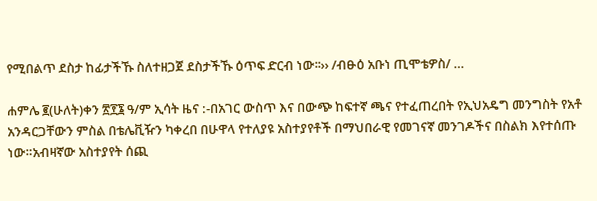የሚበልጥ ደስታ ከፊታችኹ ስለተዘጋጀ ደስታችኹ ዕጥፍ ድርብ ነው፡፡›› /ብፁዕ አቡነ ጢሞቴዎስ/ …

ሐምሌ ፪(ሁለት)ቀን ፳፻፮ ዓ/ም ኢሳት ዜና :-በአገር ውስጥ እና በውጭ ከፍተኛ ጫና የተፈጠረበት የኢህአዴግ መንግስት የአቶ አንዳርጋቸውን ምስል በቴሌቪዥን ካቀረበ በሁዋላ የተለያዩ አስተያየቶች በማህበራዊ የመገናኛ መንገዶችና በስልክ እየተሰጡ ነው።አብዛኛው አስተያየት ሰጪ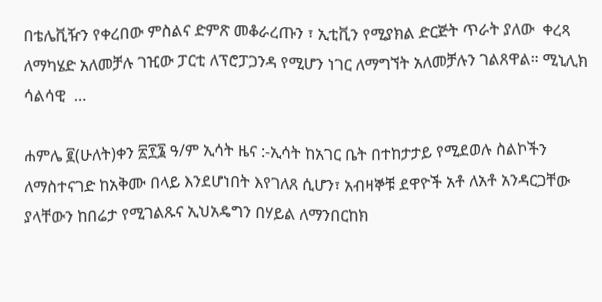በቴሌቪዥን የቀረበው ምስልና ድምጽ መቆራረጡን ፣ ኢቲቪን የሚያክል ድርጅት ጥራት ያለው  ቀረጻ ለማካሄድ አለመቻሉ ገዢው ፓርቲ ለፕሮፓጋንዳ የሚሆን ነገር ለማግኘት አለመቻሉን ገልጸዋል። ሚኒሊክ ሳልሳዊ  …

ሐምሌ ፪(ሁለት)ቀን ፳፻፮ ዓ/ም ኢሳት ዜና :-ኢሳት ከአገር ቤት በተከታታይ የሚደወሉ ስልኮችን ለማስተናገድ ከአቅሙ በላይ እንደሆነበት እየገለጸ ሲሆን፣ አብዛኞቹ ደዋዮች አቶ ለአቶ አንዳርጋቸው ያላቸውን ከበሬታ የሚገልጹና ኢህአዴግን በሃይል ለማንበርከክ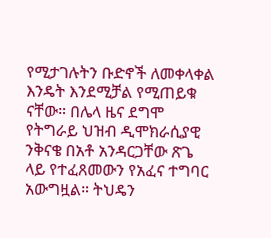የሚታገሉትን ቡድኖች ለመቀላቀል እንዴት እንደሚቻል የሚጠይቁ ናቸው። በሌላ ዜና ደግሞ የትግራይ ህዝብ ዲሞክራሲያዊ ንቅናቄ በአቶ አንዳርጋቸው ጽጌ ላይ የተፈጸመውን የአፈና ተግባር አውግዟል። ትህዴን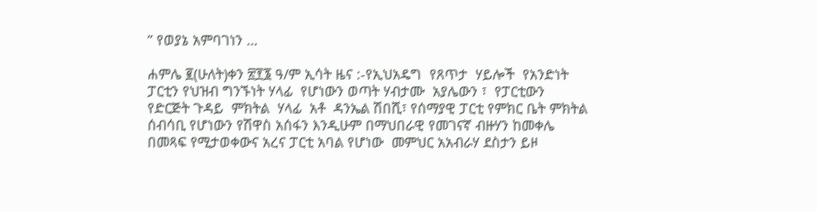” የወያኔ አምባገነን …

ሐምሌ ፪(ሁለት)ቀን ፳፻፮ ዓ/ም ኢሳት ዜና :-የኢህአዴግ  የጸጥታ  ሃይሎች  የአንድነት ፓርቲን የህዝብ ግንኙነት ሃላፊ  የሆነውን ወጣት ሃብታሙ  አያሌውን ፣  የፓርቲውን  የድርጅት ጉዳይ  ምክትል  ሃላፊ  አቶ  ዳንኤል ሽበሺ፣ የሰማያዊ ፓርቲ የምክር ቤት ምክትል ሰብሳቢ የሆነውን የሽዋስ አሰፋን እንዲሁም በማህበራዊ የመገናኛ ብዙሃን ከመቀሌ በመጻፍ የሚታወቀውና አረና ፓርቲ አባል የሆነው  መምህር አአብራሃ ደስታን ይዞ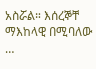አስሯል። እሰረኞቸ ማእከላዊ በሚባለው …